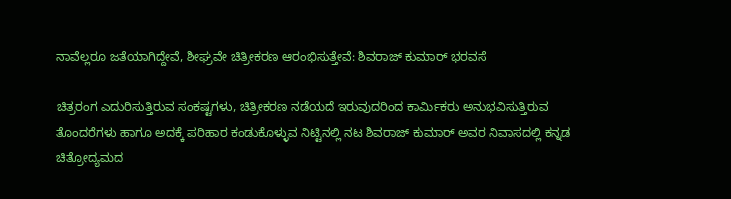ನಾವೆಲ್ಲರೂ ಜತೆಯಾಗಿದ್ದೇವೆ, ಶೀಘ್ರವೇ ಚಿತ್ರೀಕರಣ ಆರಂಭಿಸುತ್ತೇವೆ: ಶಿವರಾಜ್ ಕುಮಾರ್ ಭರವಸೆ

ಚಿತ್ರರಂಗ ಎದುರಿಸುತ್ತಿರುವ ಸಂಕಷ್ಟಗಳು, ಚಿತ್ರೀಕರಣ ನಡೆಯದೆ ಇರುವುದರಿಂದ ಕಾರ್ಮಿಕರು ಅನುಭವಿಸುತ್ತಿರುವ ತೊಂದರೆಗಳು ಹಾಗೂ ಅದಕ್ಕೆ ಪರಿಹಾರ ಕಂಡುಕೊಳ್ಳುವ ನಿಟ್ಟಿನಲ್ಲಿ ನಟ ಶಿವರಾಜ್ ಕುಮಾರ್ ಅವರ ನಿವಾಸದಲ್ಲಿ ಕನ್ನಡ ಚಿತ್ರೋದ್ಯಮದ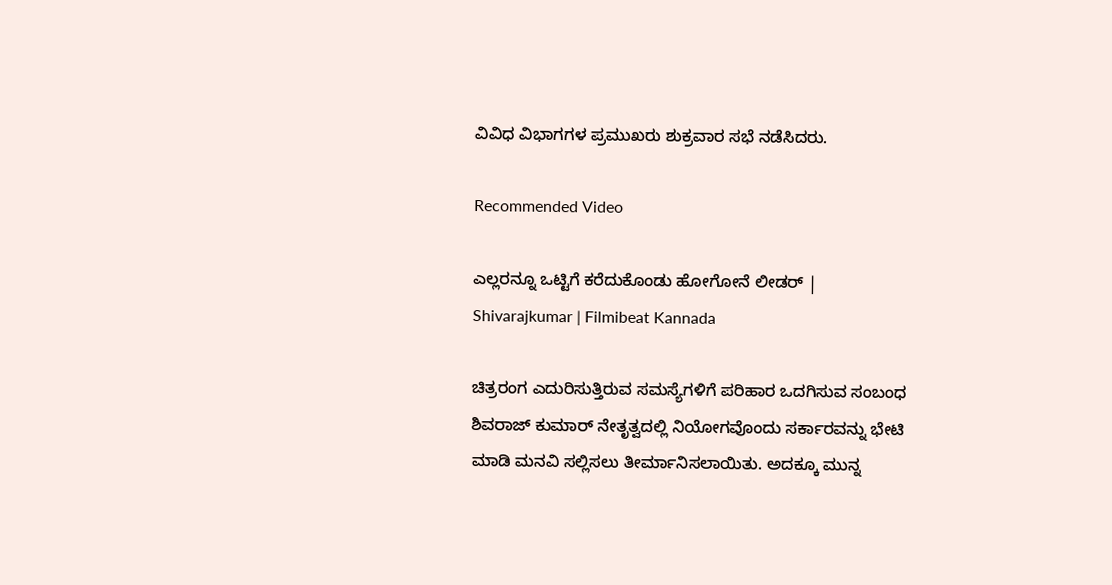ವಿವಿಧ ವಿಭಾಗಗಳ ಪ್ರಮುಖರು ಶುಕ್ರವಾರ ಸಭೆ ನಡೆಸಿದರು.

Recommended Video

ಎಲ್ಲರನ್ನೂ ಒಟ್ಟಿಗೆ ಕರೆದುಕೊಂಡು ಹೋಗೋನೆ ಲೀಡರ್ | Shivarajkumar | Filmibeat Kannada

ಚಿತ್ರರಂಗ ಎದುರಿಸುತ್ತಿರುವ ಸಮಸ್ಯೆಗಳಿಗೆ ಪರಿಹಾರ ಒದಗಿಸುವ ಸಂಬಂಧ ಶಿವರಾಜ್ ಕುಮಾರ್ ನೇತೃತ್ವದಲ್ಲಿ ನಿಯೋಗವೊಂದು ಸರ್ಕಾರವನ್ನು ಭೇಟಿ ಮಾಡಿ ಮನವಿ ಸಲ್ಲಿಸಲು ತೀರ್ಮಾನಿಸಲಾಯಿತು. ಅದಕ್ಕೂ ಮುನ್ನ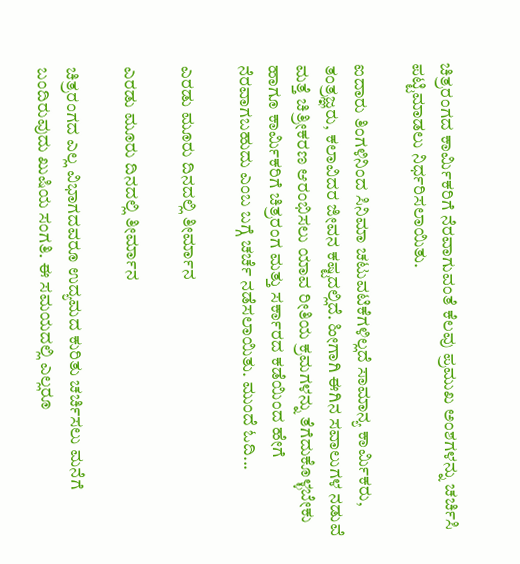ಚಿತ್ರರಂಗದ ಕಾರ್ಮಿಕರಿಗೆ ನೆರವಾಗುವಂತೆ ಕೆಲವು ಪ್ರಮುಖ ಅಂಶಗಳನ್ನು ಚರ್ಚಿಸಿ ಪಟ್ಟಿಮಾಡಲು ನಿರ್ಧರಿಸಲಾಯಿತು.

ಐದಾರು ತಿಂಗಳಿನಿಂದ ಸಿನಿಮಾ ಚಟುವಟಿಕೆಗಳಿಲ್ಲದೆ ಸಾಮಾನ್ಯ ಕಾರ್ಮಿಕರು, ತಂತ್ರಜ್ಞರು, ಕಲಾವಿದರ ಜೀವನ ಕಷ್ಟದಲ್ಲಿದೆ. ಹೀಗಾಗಿ ಈಗಿನ ಸವಾಲುಗಳ ನಡುವೆ ಮತ್ತೆ ಚಿತ್ರೀಕರಣ ಆರಂಭಿಸಲು ಯಾವ ರೀತಿಯ ಕ್ರಮಗಳನ್ನು ತೆಗೆದುಕೊಳ್ಳಬೇಕು ಹಾಗೂ ಕಾರ್ಮಿಕರಿಗೆ ಚಿತ್ರರಂಗ ಮತ್ತು ಸರ್ಕಾರದ ಕಡೆಯಿಂದ ಹೇಗೆ ನೆರವಾಗಬಹುದು ಎಂಬ ಬಗ್ಗೆ ಚರ್ಚೆ ನಡೆಸಲಾಯಿತು. ಮುಂದೆ ಓದಿ...

ಎರಡು ಮೂರು ದಿನದಲ್ಲಿ ತೀರ್ಮಾನ

ಎರಡು ಮೂರು ದಿನದಲ್ಲಿ ತೀರ್ಮಾನ

ಚಿತ್ರರಂಗದ ಎಲ್ಲ ವಿಭಾಗದವರೂ ಉದ್ಯಮದ ಕುರಿತು ಚರ್ಚಿಸಲು ಮನೆಗೆ ಬಂದಿರುವುದು ಖುಷಿಯ ಸಂಗತಿ. ಈ ಸಮಯದಲ್ಲಿ ಎಲ್ಲರೂ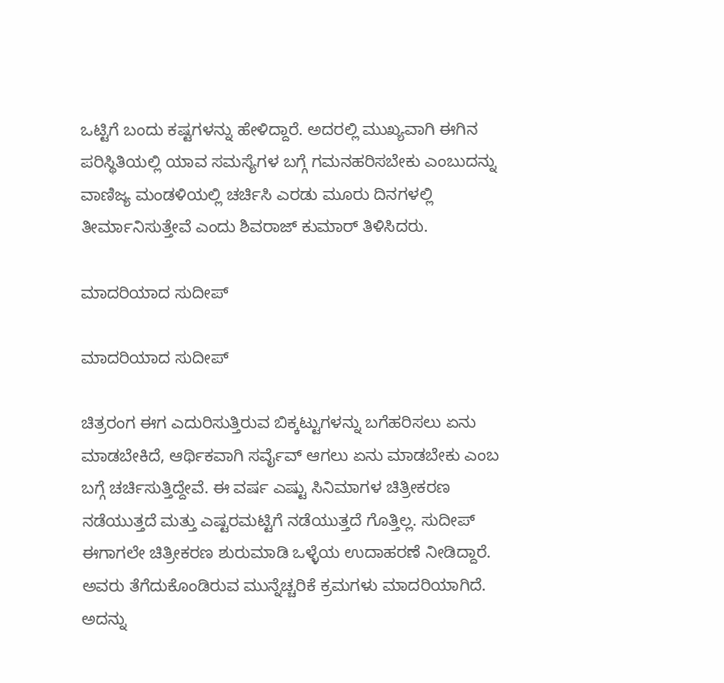ಒಟ್ಟಿಗೆ ಬಂದು ಕಷ್ಟಗಳನ್ನು ಹೇಳಿದ್ದಾರೆ. ಅದರಲ್ಲಿ ಮುಖ್ಯವಾಗಿ ಈಗಿನ ಪರಿಸ್ಥಿತಿಯಲ್ಲಿ ಯಾವ ಸಮಸ್ಯೆಗಳ ಬಗ್ಗೆ ಗಮನಹರಿಸಬೇಕು ಎಂಬುದನ್ನು ವಾಣಿಜ್ಯ ಮಂಡಳಿಯಲ್ಲಿ ಚರ್ಚಿಸಿ ಎರಡು ಮೂರು ದಿನಗಳಲ್ಲಿ ತೀರ್ಮಾನಿಸುತ್ತೇವೆ ಎಂದು ಶಿವರಾಜ್ ಕುಮಾರ್ ತಿಳಿಸಿದರು.

ಮಾದರಿಯಾದ ಸುದೀಪ್

ಮಾದರಿಯಾದ ಸುದೀಪ್

ಚಿತ್ರರಂಗ ಈಗ ಎದುರಿಸುತ್ತಿರುವ ಬಿಕ್ಕಟ್ಟುಗಳನ್ನು ಬಗೆಹರಿಸಲು ಏನು ಮಾಡಬೇಕಿದೆ, ಆರ್ಥಿಕವಾಗಿ ಸರ್ವೈವ್ ಆಗಲು ಏನು ಮಾಡಬೇಕು ಎಂಬ ಬಗ್ಗೆ ಚರ್ಚಿಸುತ್ತಿದ್ದೇವೆ. ಈ ವರ್ಷ ಎಷ್ಟು ಸಿನಿಮಾಗಳ ಚಿತ್ರೀಕರಣ ನಡೆಯುತ್ತದೆ ಮತ್ತು ಎಷ್ಟರಮಟ್ಟಿಗೆ ನಡೆಯುತ್ತದೆ ಗೊತ್ತಿಲ್ಲ. ಸುದೀಪ್ ಈಗಾಗಲೇ ಚಿತ್ರೀಕರಣ ಶುರುಮಾಡಿ ಒಳ್ಳೆಯ ಉದಾಹರಣೆ ನೀಡಿದ್ದಾರೆ. ಅವರು ತೆಗೆದುಕೊಂಡಿರುವ ಮುನ್ನೆಚ್ಚರಿಕೆ ಕ್ರಮಗಳು ಮಾದರಿಯಾಗಿದೆ. ಅದನ್ನು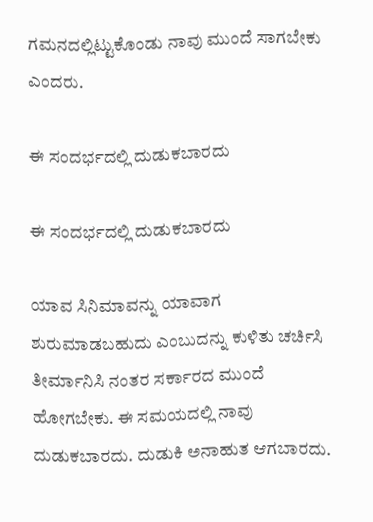ಗಮನದಲ್ಲಿಟ್ಟುಕೊಂಡು ನಾವು ಮುಂದೆ ಸಾಗಬೇಕು ಎಂದರು.

ಈ ಸಂದರ್ಭದಲ್ಲಿ ದುಡುಕಬಾರದು

ಈ ಸಂದರ್ಭದಲ್ಲಿ ದುಡುಕಬಾರದು

ಯಾವ ಸಿನಿಮಾವನ್ನು ಯಾವಾಗ ಶುರುಮಾಡಬಹುದು ಎಂಬುದನ್ನು ಕುಳಿತು ಚರ್ಚಿಸಿ ತೀರ್ಮಾನಿಸಿ ನಂತರ ಸರ್ಕಾರದ ಮುಂದೆ ಹೋಗಬೇಕು. ಈ ಸಮಯದಲ್ಲಿ ನಾವು ದುಡುಕಬಾರದು. ದುಡುಕಿ ಅನಾಹುತ ಆಗಬಾರದು.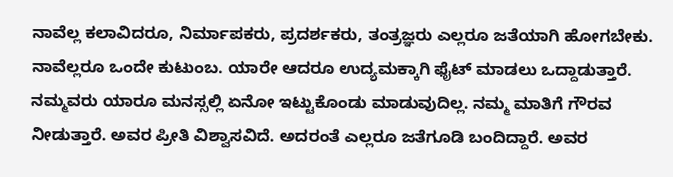ನಾವೆಲ್ಲ ಕಲಾವಿದರೂ, ನಿರ್ಮಾಪಕರು, ಪ್ರದರ್ಶಕರು, ತಂತ್ರಜ್ಞರು ಎಲ್ಲರೂ ಜತೆಯಾಗಿ ಹೋಗಬೇಕು. ನಾವೆಲ್ಲರೂ ಒಂದೇ ಕುಟುಂಬ. ಯಾರೇ ಆದರೂ ಉದ್ಯಮಕ್ಕಾಗಿ ಫೈಟ್ ಮಾಡಲು ಒದ್ದಾಡುತ್ತಾರೆ. ನಮ್ಮವರು ಯಾರೂ ಮನಸ್ಸಲ್ಲಿ ಏನೋ ಇಟ್ಟುಕೊಂಡು ಮಾಡುವುದಿಲ್ಲ. ನಮ್ಮ ಮಾತಿಗೆ ಗೌರವ ನೀಡುತ್ತಾರೆ. ಅವರ ಪ್ರೀತಿ ವಿಶ್ವಾಸವಿದೆ. ಅದರಂತೆ ಎಲ್ಲರೂ ಜತೆಗೂಡಿ ಬಂದಿದ್ದಾರೆ. ಅವರ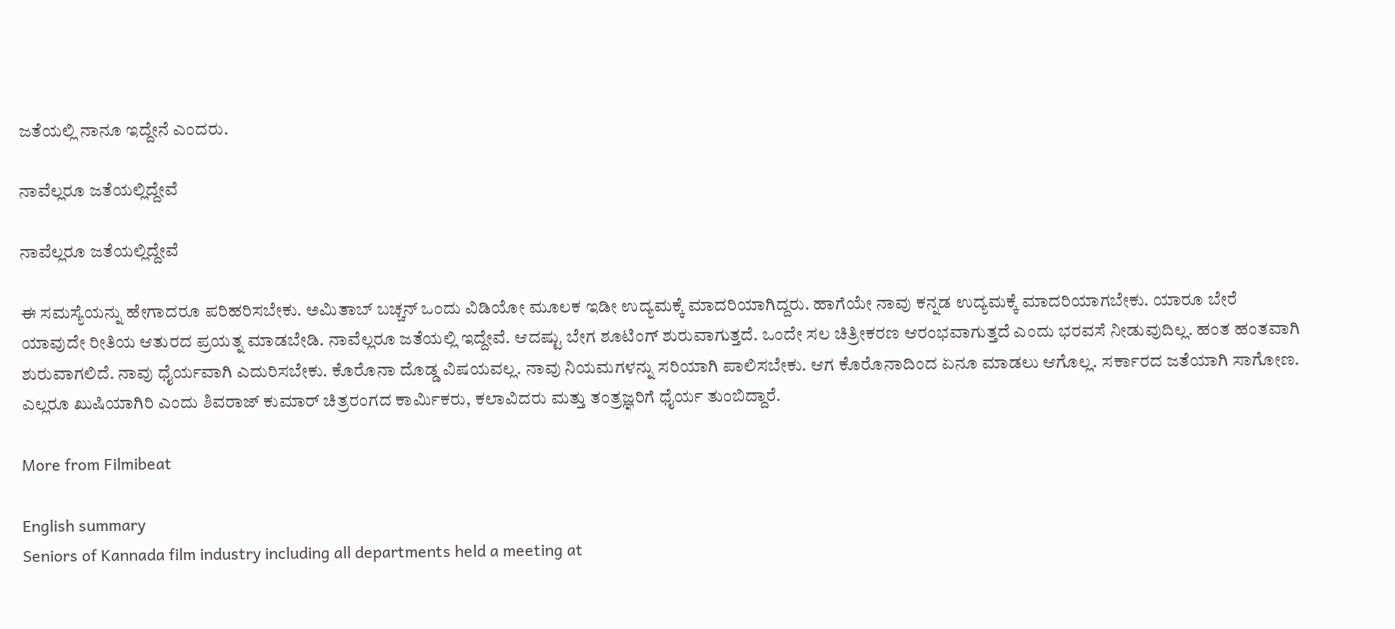ಜತೆಯಲ್ಲಿ ನಾನೂ ಇದ್ದೇನೆ ಎಂದರು.

ನಾವೆಲ್ಲರೂ ಜತೆಯಲ್ಲಿದ್ದೇವೆ

ನಾವೆಲ್ಲರೂ ಜತೆಯಲ್ಲಿದ್ದೇವೆ

ಈ ಸಮಸ್ಯೆಯನ್ನು ಹೇಗಾದರೂ ಪರಿಹರಿಸಬೇಕು. ಅಮಿತಾಬ್ ಬಚ್ಚನ್ ಒಂದು ವಿಡಿಯೋ ಮೂಲಕ ಇಡೀ ಉದ್ಯಮಕ್ಕೆ ಮಾದರಿಯಾಗಿದ್ದರು. ಹಾಗೆಯೇ ನಾವು ಕನ್ನಡ ಉದ್ಯಮಕ್ಕೆ ಮಾದರಿಯಾಗಬೇಕು. ಯಾರೂ ಬೇರೆ ಯಾವುದೇ ರೀತಿಯ ಆತುರದ ಪ್ರಯತ್ನ ಮಾಡಬೇಡಿ. ನಾವೆಲ್ಲರೂ ಜತೆಯಲ್ಲಿ ಇದ್ದೇವೆ. ಆದಷ್ಟು ಬೇಗ ಶೂಟಿಂಗ್ ಶುರುವಾಗುತ್ತದೆ. ಒಂದೇ ಸಲ ಚಿತ್ರೀಕರಣ ಆರಂಭವಾಗುತ್ತದೆ ಎಂದು ಭರವಸೆ ನೀಡುವುದಿಲ್ಲ. ಹಂತ ಹಂತವಾಗಿ ಶುರುವಾಗಲಿದೆ. ನಾವು ಧೈರ್ಯವಾಗಿ ಎದುರಿಸಬೇಕು. ಕೊರೊನಾ ದೊಡ್ಡ ವಿಷಯವಲ್ಲ. ನಾವು ನಿಯಮಗಳನ್ನು ಸರಿಯಾಗಿ ಪಾಲಿಸಬೇಕು. ಆಗ ಕೊರೊನಾದಿಂದ ಏನೂ ಮಾಡಲು ಆಗೊಲ್ಲ. ಸರ್ಕಾರದ ಜತೆಯಾಗಿ ಸಾಗೋಣ. ಎಲ್ಲರೂ ಖುಷಿಯಾಗಿರಿ ಎಂದು ಶಿವರಾಜ್ ಕುಮಾರ್ ಚಿತ್ರರಂಗದ ಕಾರ್ಮಿಕರು, ಕಲಾವಿದರು ಮತ್ತು ತಂತ್ರಜ್ಞರಿಗೆ ಧೈರ್ಯ ತುಂಬಿದ್ದಾರೆ.

More from Filmibeat

English summary
Seniors of Kannada film industry including all departments held a meeting at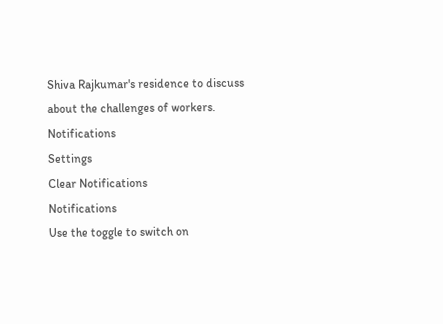Shiva Rajkumar's residence to discuss about the challenges of workers.
Notifications
Settings
Clear Notifications
Notifications
Use the toggle to switch on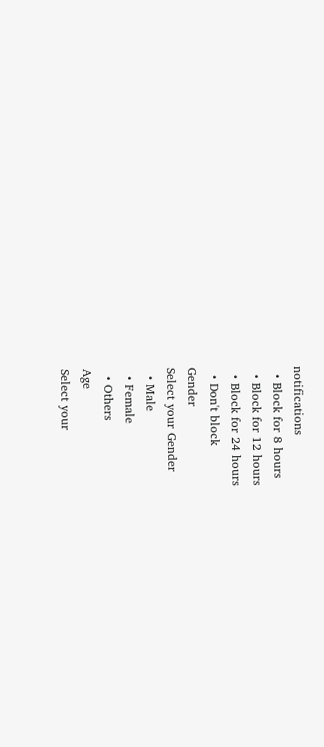notifications
  • Block for 8 hours
  • Block for 12 hours
  • Block for 24 hours
  • Don't block
Gender
Select your Gender
  • Male
  • Female
  • Others
Age
Select your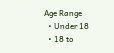Age Range
  • Under 18
  • 18 to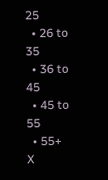25
  • 26 to 35
  • 36 to 45
  • 45 to 55
  • 55+
X